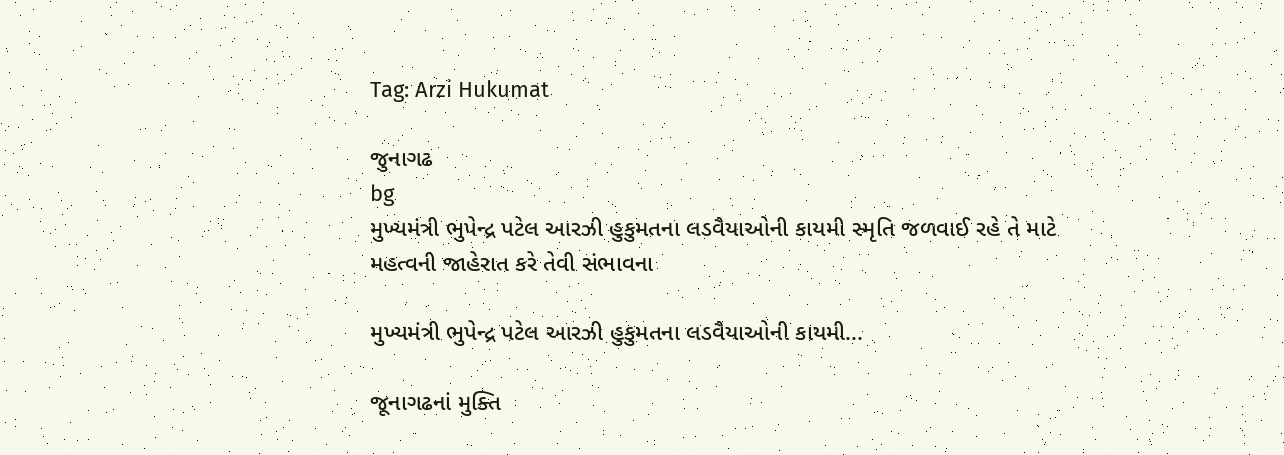Tag: Arzi Hukumat

જુનાગઢ
bg
મુખ્યમંત્રી ભુપેન્દ્ર પટેલ આરઝી હુકુમતના લડવૈયાઓની કાયમી સ્મૃતિ જળવાઈ રહે તે માટે મહત્વની જાહેરાત કરે તેવી સંભાવના

મુખ્યમંત્રી ભુપેન્દ્ર પટેલ આરઝી હુકુમતના લડવૈયાઓની કાયમી...

જૂનાગઢનાં મુક્તિ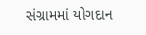સંગ્રામમાં યોગદાન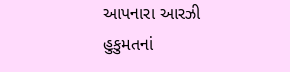આપનારા આરઝી હુકુમતનાં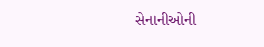સેનાનીઓની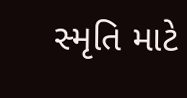સ્મૃતિ માટે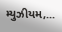મ્યુઝીયમ,...